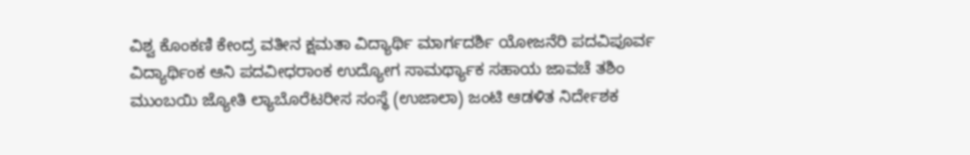ವಿಶ್ವ ಕೊಂಕಣಿ ಕೇಂದ್ರ ವತೀನ ಕ್ಷಮತಾ ವಿದ್ಯಾರ್ಥಿ ಮಾರ್ಗದರ್ಶಿ ಯೋಜನೆರಿ ಪದವಿಪೂರ್ವ ವಿದ್ಯಾರ್ಥಿಂಕ ಆನಿ ಪದವೀಧರಾಂಕ ಉದ್ಯೋಗ ಸಾಮರ್ಥ್ಯಾಕ ಸಹಾಯ ಜಾವಚೆ ತಶಿಂ ಮುಂಬಯಿ ಜ್ಯೋತಿ ಲ್ಯಾಬೊರೆಟರೀಸ ಸಂಸ್ಥೆ (ಉಜಾಲಾ) ಜಂಟಿ ಆಡಳಿತ ನಿರ್ದೇಶಕ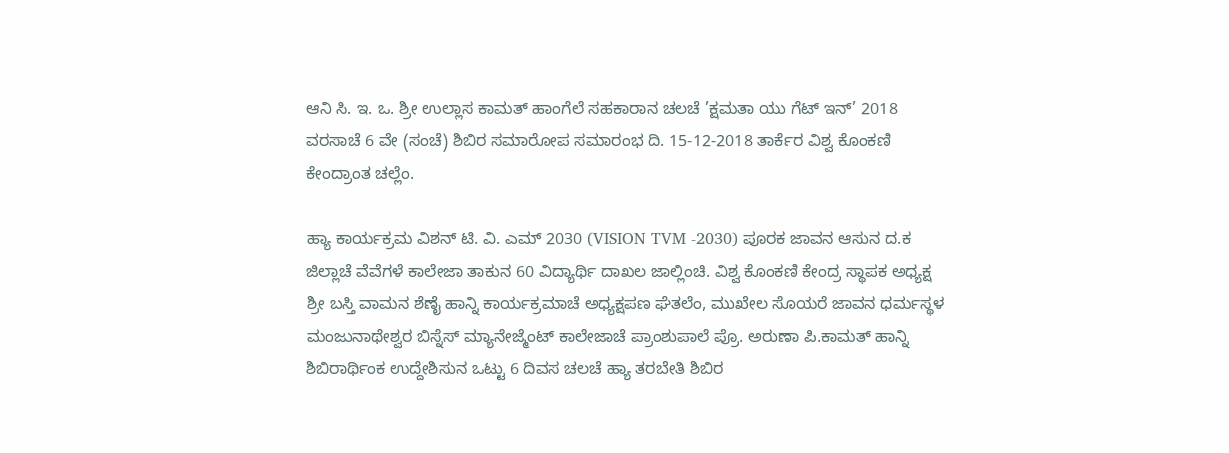ಆನಿ ಸಿ. ಇ. ಒ. ಶ್ರೀ ಉಲ್ಲಾಸ ಕಾಮತ್ ಹಾಂಗೆಲೆ ಸಹಕಾರಾನ ಚಲಚೆ ’ಕ್ಷಮತಾ ಯು ಗೆಟ್ ಇನ್’ 2018 ವರಸಾಚೆ 6 ವೇ (ಸಂಚೆ) ಶಿಬಿರ ಸಮಾರೋಪ ಸಮಾರಂಭ ದಿ. 15-12-2018 ತಾರ್ಕೆರ ವಿಶ್ವ ಕೊಂಕಣಿ ಕೇಂದ್ರಾಂತ ಚಲ್ಲೆಂ.

ಹ್ಯಾ ಕಾರ್ಯಕ್ರಮ ವಿಶನ್ ಟಿ. ವಿ. ಎಮ್ 2030 (VISION TVM -2030) ಪೂರಕ ಜಾವನ ಆಸುನ ದ.ಕ ಜಿಲ್ಲಾಚೆ ವೆವೆಗಳೆ ಕಾಲೇಜಾ ತಾಕುನ 60 ವಿದ್ಯಾರ್ಥಿ ದಾಖಲ ಜಾಲ್ಲಿಂಚಿ. ವಿಶ್ವ ಕೊಂಕಣಿ ಕೇಂದ್ರ ಸ್ಥಾಪಕ ಅಧ್ಯಕ್ಷ ಶ್ರೀ ಬಸ್ತಿ ವಾಮನ ಶೆಣೈ ಹಾನ್ನಿ ಕಾರ್ಯಕ್ರಮಾಚೆ ಅಧ್ಯಕ್ಷಪಣ ಘೆತಲೆಂ, ಮುಖೇಲ ಸೊಯರೆ ಜಾವನ ಧರ್ಮಸ್ಥಳ ಮಂಜುನಾಥೇಶ್ವರ ಬಿಸ್ನೆಸ್ ಮ್ಯಾನೇಜ್ಮೆಂಟ್ ಕಾಲೇಜಾಚೆ ಪ್ರಾಂಶುಪಾಲೆ ಪ್ರೊ. ಅರುಣಾ ಪಿ.ಕಾಮತ್ ಹಾನ್ನಿ ಶಿಬಿರಾರ್ಥಿಂಕ ಉದ್ದೇಶಿಸುನ ಒಟ್ಟು 6 ದಿವಸ ಚಲಚೆ ಹ್ಯಾ ತರಬೇತಿ ಶಿಬಿರ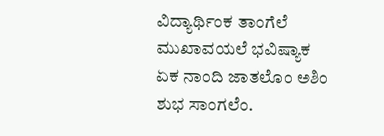ವಿದ್ಯಾರ್ಥಿಂಕ ತಾಂಗೆಲೆ ಮುಖಾವಯಲೆ ಭವಿಷ್ಯಾಕ ಏಕ ನಾಂದಿ ಜಾತಲೊಂ ಅಶಿಂ ಶುಭ ಸಾಂಗಲೆಂ.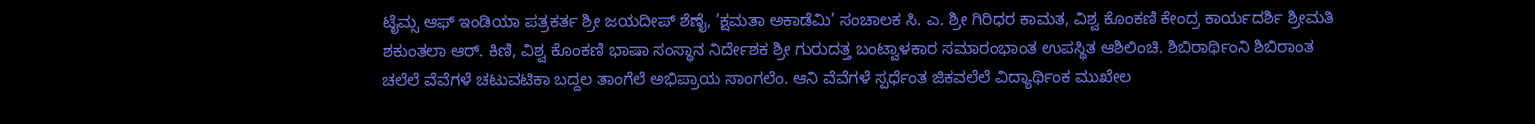ಟೈಮ್ಸ ಆಫ್ ಇಂಡಿಯಾ ಪತ್ರಕರ್ತ ಶ್ರೀ ಜಯದೀಪ್ ಶೆಣೈ, ’ಕ್ಷಮತಾ ಅಕಾಡೆಮಿ’ ಸಂಚಾಲಕ ಸಿ. ಎ. ಶ್ರೀ ಗಿರಿಧರ ಕಾಮತ, ವಿಶ್ವ ಕೊಂಕಣಿ ಕೇಂದ್ರ ಕಾರ್ಯದರ್ಶಿ ಶ್ರೀಮತಿ ಶಕುಂತಲಾ ಆರ್. ಕಿಣಿ, ವಿಶ್ವ ಕೊಂಕಣಿ ಭಾಷಾ ಸಂಸ್ಥಾನ ನಿರ್ದೇಶಕ ಶ್ರೀ ಗುರುದತ್ತ ಬಂಟ್ವಾಳಕಾರ ಸಮಾರಂಭಾಂತ ಉಪಸ್ಥಿತ ಆಶಿಲಿಂಚಿ. ಶಿಬಿರಾರ್ಥಿಂನಿ ಶಿಬಿರಾಂತ ಚಲೆಲೆ ವೆವೆಗಳೆ ಚಟುವಟಿಕಾ ಬದ್ದಲ ತಾಂಗೆಲೆ ಅಭಿಪ್ರಾಯ ಸಾಂಗಲೆಂ. ಆನಿ ವೆವೆಗಳೆ ಸ್ಪರ್ಧೆಂತ ಜಿಕವಲೆಲೆ ವಿದ್ಯಾರ್ಥಿಂಕ ಮುಖೇಲ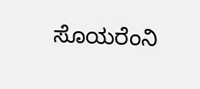ಸೊಯರೆಂನಿ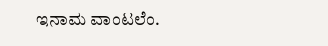ಇನಾಮ ವಾಂಟಲೆಂ.